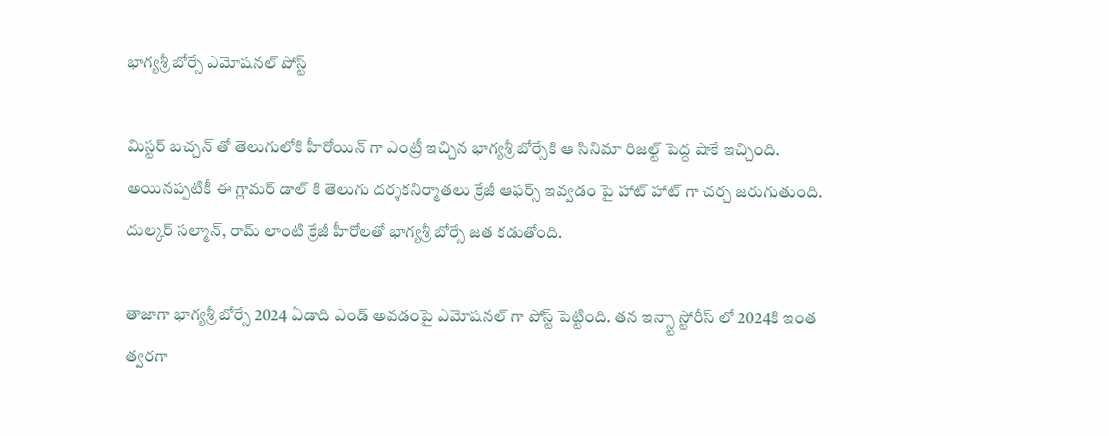భాగ్యశ్రీ బోర్సే ఎమోషనల్ పోస్ట్

మిస్టర్ బచ్చన్ తో తెలుగులోకి హీరోయిన్ గా ఎంట్రీ ఇచ్చిన భాగ్యశ్రీ బోర్సేకి ఆ సినిమా రిజల్ట్ పెద్ద షాకే ఇచ్చింది. అయినప్పటికీ ఈ గ్లామర్ డాల్ కి తెలుగు దర్శకనిర్మాతలు క్రేజీ ఆఫర్స్ ఇవ్వడం పై హాట్ హాట్ గా చర్చ జరుగుతుంది. దుల్కర్ సల్మాన్, రామ్ లాంటి క్రేజీ హీరోలతో భాగ్యశ్రీ బోర్సే జత కడుతోంది.

తాజాగా భాగ్యశ్రీ బోర్సే 2024 ఏడాది ఎండ్ అవడంపై ఎమోషనల్ గా పోస్ట్ పెట్టింది. తన ఇన్స్టా స్టోరీస్ లో 2024కి ఇంత త్వరగా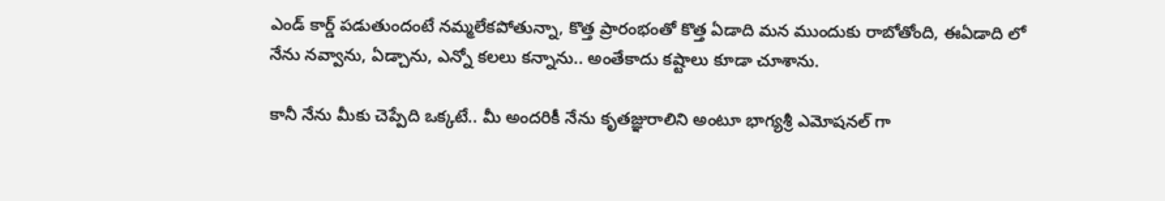ఎండ్ కార్డ్ పడుతుందంటే నమ్మలేకపోతున్నా, కొత్త ప్రారంభంతో కొత్త ఏడాది మన ముందుకు రాబోతోంది, ఈఏడాది లో నేను నవ్వాను, ఏడ్చాను, ఎన్నో కలలు కన్నాను.. అంతేకాదు కష్టాలు కూడా చూశాను.

కానీ నేను మీకు చెప్పేది ఒక్కటే.. మీ అందరికీ నేను కృతజ్ఞురాలిని అంటూ భాగ్యశ్రీ ఎమోషనల్ గా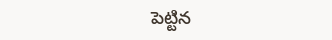పెట్టిన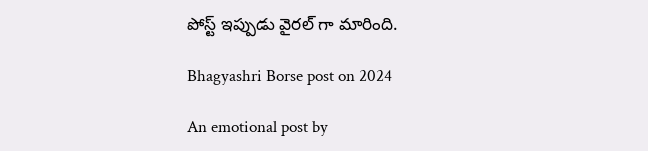పోస్ట్ ఇప్పుడు వైరల్ గా మారింది.

Bhagyashri Borse post on 2024

An emotional post by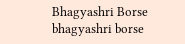Bhagyashri Borse
bhagyashri borse